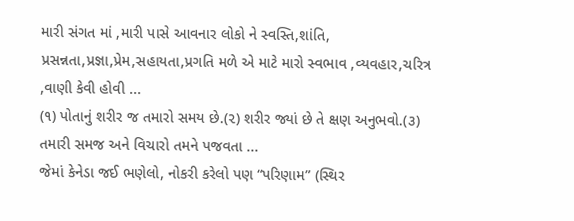મારી સંગત માં ,મારી પાસે આવનાર લોકો ને સ્વસ્તિ,શાંતિ, પ્રસન્નતા,પ્રજ્ઞા,પ્રેમ,સહાયતા,પ્રગતિ મળે એ માટે મારો સ્વભાવ ,વ્યવહાર,ચરિત્ર ,વાણી કેવી હોવી ...
(૧) પોતાનું શરીર જ તમારો સમય છે.(૨) શરીર જ્યાં છે તે ક્ષણ અનુભવો.(૩) તમારી સમજ અને વિચારો તમને પજવતા ...
જેમાં કેનેડા જઈ ભણેલો, નોકરી કરેલો પણ “પરિણામ” (સ્થિર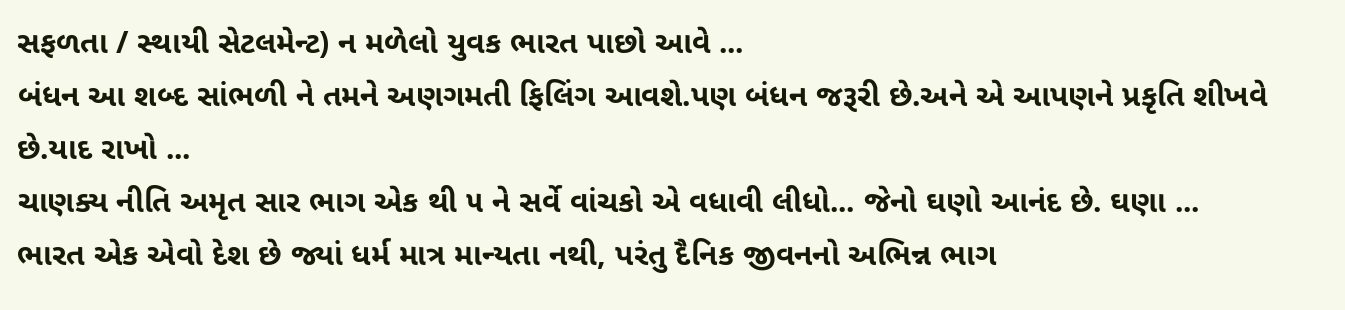સફળતા / સ્થાયી સેટલમેન્ટ) ન મળેલો યુવક ભારત પાછો આવે ...
બંધન આ શબ્દ સાંભળી ને તમને અણગમતી ફિલિંગ આવશે.પણ બંધન જરૂરી છે.અને એ આપણને પ્રકૃતિ શીખવે છે.યાદ રાખો ...
ચાણક્ય નીતિ અમૃત સાર ભાગ એક થી ૫ ને સર્વે વાંચકો એ વધાવી લીધો... જેનો ઘણો આનંદ છે. ઘણા ...
ભારત એક એવો દેશ છે જ્યાં ધર્મ માત્ર માન્યતા નથી, પરંતુ દૈનિક જીવનનો અભિન્ન ભાગ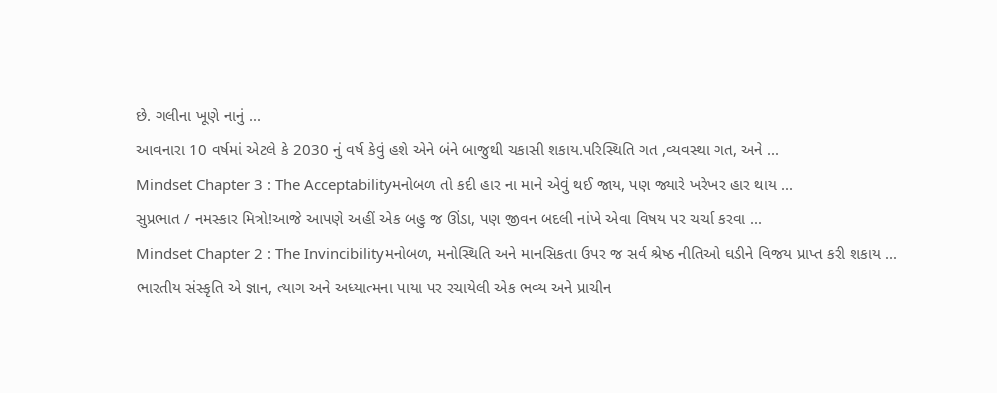છે. ગલીના ખૂણે નાનું ...
આવનારા 10 વર્ષમાં એટલે કે 2030 નું વર્ષ કેવું હશે એને બંને બાજુથી ચકાસી શકાય.પરિસ્થિતિ ગત ,વ્યવસ્થા ગત, અને ...
Mindset Chapter 3 : The Acceptabilityમનોબળ તો કદી હાર ના માને એવું થઈ જાય, પણ જ્યારે ખરેખર હાર થાય ...
સુપ્રભાત / નમસ્કાર મિત્રો!આજે આપણે અહીં એક બહુ જ ઊંડા, પણ જીવન બદલી નાંખે એવા વિષય પર ચર્ચા કરવા ...
Mindset Chapter 2 : The Invincibilityમનોબળ, મનોસ્થિતિ અને માનસિકતા ઉપર જ સર્વ શ્રેષ્ઠ નીતિઓ ઘડીને વિજય પ્રાપ્ત કરી શકાય ...
ભારતીય સંસ્કૃતિ એ જ્ઞાન, ત્યાગ અને અધ્યાત્મના પાયા પર રચાયેલી એક ભવ્ય અને પ્રાચીન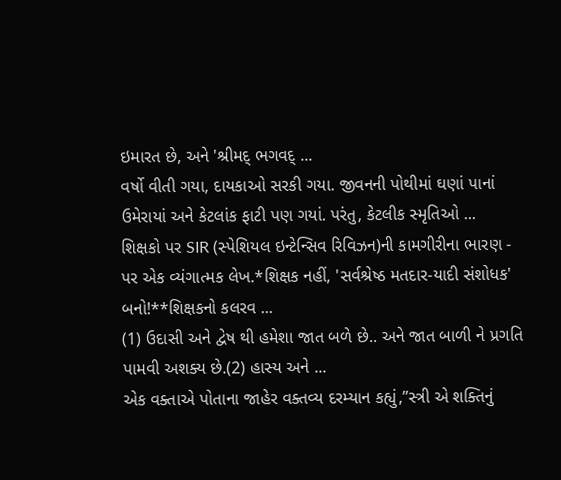ઇમારત છે, અને 'શ્રીમદ્ ભગવદ્ ...
વર્ષો વીતી ગયા, દાયકાઓ સરકી ગયા. જીવનની પોથીમાં ઘણાં પાનાં ઉમેરાયાં અને કેટલાંક ફાટી પણ ગયાં. પરંતુ, કેટલીક સ્મૃતિઓ ...
શિક્ષકો પર SIR (સ્પેશિયલ ઇન્ટેન્સિવ રિવિઝન)ની કામગીરીના ભારણ - પર એક વ્યંગાત્મક લેખ.*શિક્ષક નહીં, 'સર્વશ્રેષ્ઠ મતદાર-યાદી સંશોધક' બનો!**શિક્ષકનો કલરવ ...
(1) ઉદાસી અને દ્વેષ થી હમેશા જાત બળે છે.. અને જાત બાળી ને પ્રગતિ પામવી અશક્ય છે.(2) હાસ્ય અને ...
એક વક્તાએ પોતાના જાહેર વક્તવ્ય દરમ્યાન કહ્યું,”સ્ત્રી એ શક્તિનું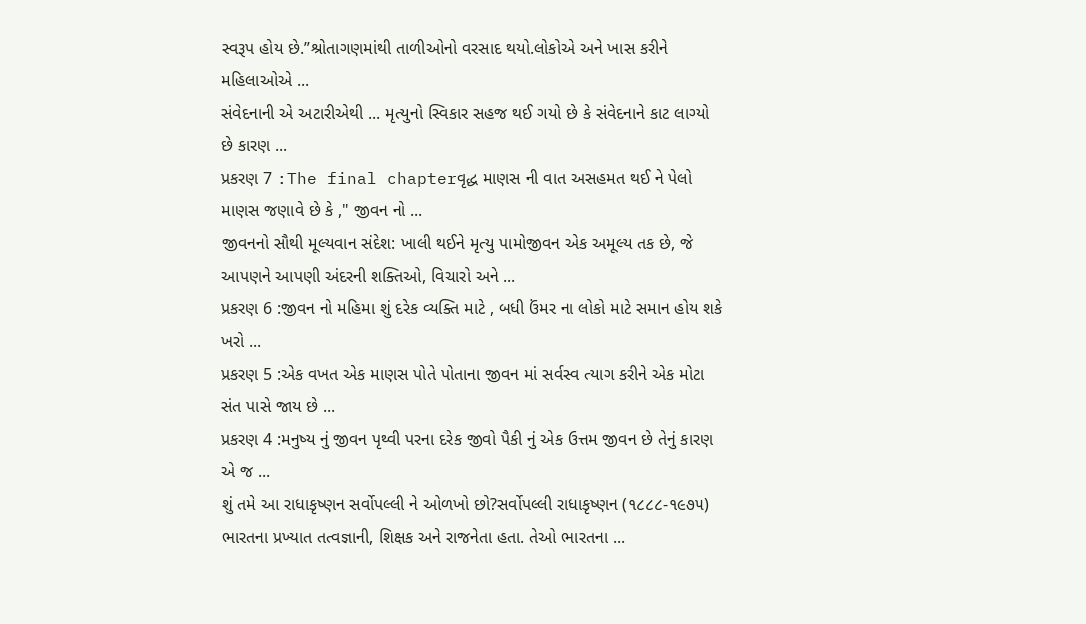સ્વરૂપ હોય છે.”શ્રોતાગણમાંથી તાળીઓનો વરસાદ થયો.લોકોએ અને ખાસ કરીને મહિલાઓએ ...
સંવેદનાની એ અટારીએથી ... મૃત્યુનો સ્વિકાર સહજ થઈ ગયો છે કે સંવેદનાને કાટ લાગ્યો છે કારણ ...
પ્રકરણ 7 :The final chapterવૃદ્ધ માણસ ની વાત અસહમત થઈ ને પેલો માણસ જણાવે છે કે ," જીવન નો ...
જીવનનો સૌથી મૂલ્યવાન સંદેશ: ખાલી થઈને મૃત્યુ પામોજીવન એક અમૂલ્ય તક છે, જે આપણને આપણી અંદરની શક્તિઓ, વિચારો અને ...
પ્રકરણ 6 :જીવન નો મહિમા શું દરેક વ્યક્તિ માટે , બધી ઉંમર ના લોકો માટે સમાન હોય શકે ખરો ...
પ્રકરણ 5 :એક વખત એક માણસ પોતે પોતાના જીવન માં સર્વસ્વ ત્યાગ કરીને એક મોટા સંત પાસે જાય છે ...
પ્રકરણ 4 :મનુષ્ય નું જીવન પૃથ્વી પરના દરેક જીવો પૈકી નું એક ઉત્તમ જીવન છે તેનું કારણ એ જ ...
શું તમે આ રાધાકૃષ્ણન સર્વોપલ્લી ને ઓળખો છો?સર્વોપલ્લી રાધાકૃષ્ણન (૧૮૮૮-૧૯૭૫) ભારતના પ્રખ્યાત તત્વજ્ઞાની, શિક્ષક અને રાજનેતા હતા. તેઓ ભારતના ...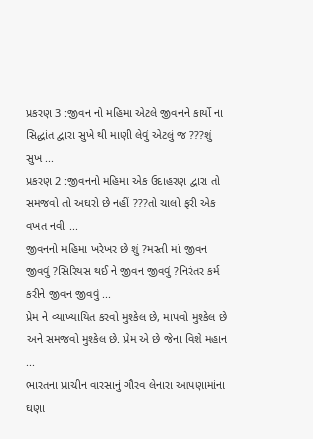પ્રકરણ 3 :જીવન નો મહિમા એટલે જીવનને કાર્યો ના સિદ્ધાંત દ્વારા સુખે થી માણી લેવું એટલું જ ???શું સુખ ...
પ્રકરણ 2 :જીવનનો મહિમા એક ઉદાહરણ દ્વારા તો સમજવો તો અઘરો છે નહીં ???તો ચાલો ફરી એક વખત નવી ...
જીવનનો મહિમા ખરેખર છે શું ?મસ્તી માં જીવન જીવવું ?સિરિયસ થઈ ને જીવન જીવવું ?નિરંતર કર્મ કરીને જીવન જીવવું ...
પ્રેમ ને વ્યાખ્યાયિત કરવો મુશ્કેલ છે, માપવો મુશ્કેલ છે અને સમજવો મુશ્કેલ છે. પ્રેમ એ છે જેના વિશે મહાન ...
ભારતના પ્રાચીન વારસાનું ગૌરવ લેનારા આપણામાંના ઘણા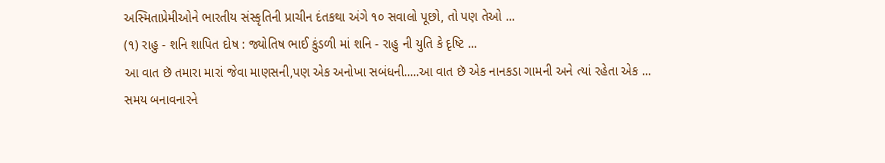અસ્મિતાપ્રેમીઓને ભારતીય સંસ્કૃતિની પ્રાચીન દંતકથા અંગે ૧૦ સવાલો પૂછો, તો પણ તેઓ ...
(૧) રાહુ - શનિ શાપિત દોષ : જ્યોતિષ ભાઈ કુંડળી માં શનિ - રાહુ ની યુતિ કે દૃષ્ટિ ...
આ વાત છૅ તમારા મારાં જેવા માણસની,પણ એક અનોખા સબંધની.....આ વાત છૅ એક નાનકડા ગામની અને ત્યાં રહેતા એક ...
સમય બનાવનારને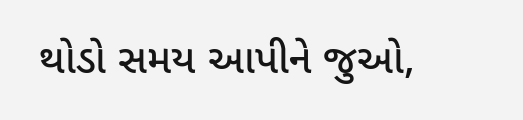થોડો સમય આપીને જુઓ,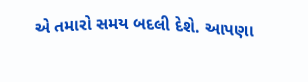એ તમારો સમય બદલી દેશે. આપણા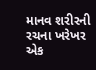માનવ શરીરની રચના ખરેખર એક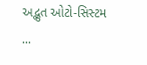અદ્ભુત ઓટો-સિસ્ટમ ...